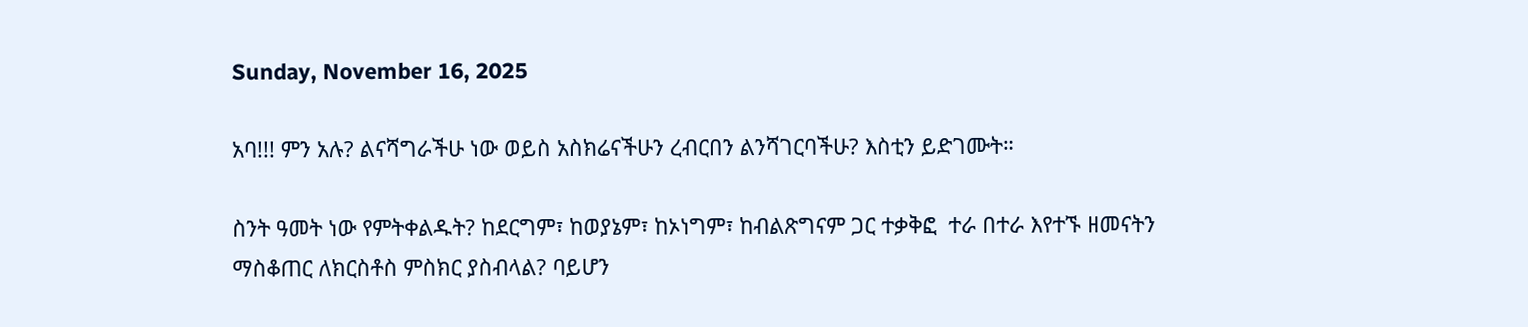Sunday, November 16, 2025

አባ!!! ምን አሉ? ልናሻግራችሁ ነው ወይስ አስክሬናችሁን ረብርበን ልንሻገርባችሁ? እስቲን ይድገሙት።

ስንት ዓመት ነው የምትቀልዱት? ከደርግም፣ ከወያኔም፣ ከኦነግም፣ ከብልጽግናም ጋር ተቃቅፎ  ተራ በተራ እየተኙ ዘመናትን
ማስቆጠር ለክርስቶስ ምስክር ያስብላል? ባይሆን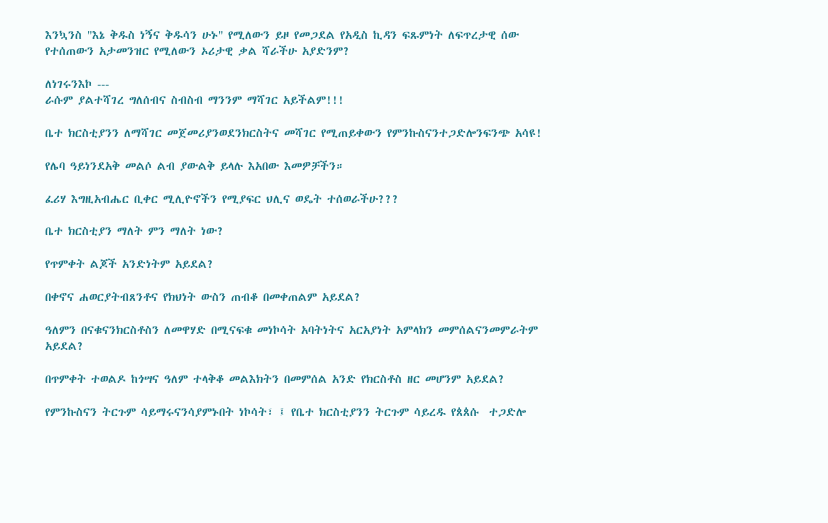እንኳንስ "እኔ ቅዱስ ነኝና ቅዱሳን ሁኑ" የሚለውን ይዞ የመጋደል የአዲስ ኪዳን ፍጹምነት ለፍጥረታዊ ሰው የተሰጠውን አታመንዝር የሚለውን ኦሪታዊ ቃል ሻራችሁ አያድንም?

ለነገሩንእኮ ---
ራሱም ያልተሻገረ ግለሰብና ስብስብ ማንንም ማሻገር አይችልም!!!

ቤተ ክርስቲያንን ለማሻገር መጀመሪያንወደንክርስትና መሻገር የሚጠይቀውን የምንኩስናንተጋድሎንፍንጭ አሳዩ!

የሌባ ዓይነንደአቅ መልሶ ልብ ያውልቅ ይላሉ እአበው እመዎቻችን።

ፈሪሃ እግዚአብሔር ቢቀር ሚሊዮኖችን የሚያፍር ህሊና ወዴት ተሰወራችሁ???

ቤተ ክርስቲያን ማለት ምን ማለት ነው?

የጥምቀት ልጆች አንድነትም አይደል?

በቀኖና ሐወርያትብጸንቶና የክህነት ውስን ጠብቆ በመቀጠልም አይደል?

ዓለምን በናቁናንክርስቶስን ለመዋሃድ በሚናፍቁ መነኮሳት አባትነትና አርአያነት አምላክን መምሰልናንመምራትም አይደል?

በጥምቀት ተወልዶ ከጎሣና ዓለም ተላቅቆ መልእክትን በመምሰል አንድ የክርስቶስ ዘር መሆንም አይደል?

የምንኩስናን ትርጉም ሳይማሩናንሳያምኑበት ነኮሳት፣ ፤ የቤተ ክርስቲያንን ትርጉም ሳይረዱ የጰጰሱ  ተጋድሎ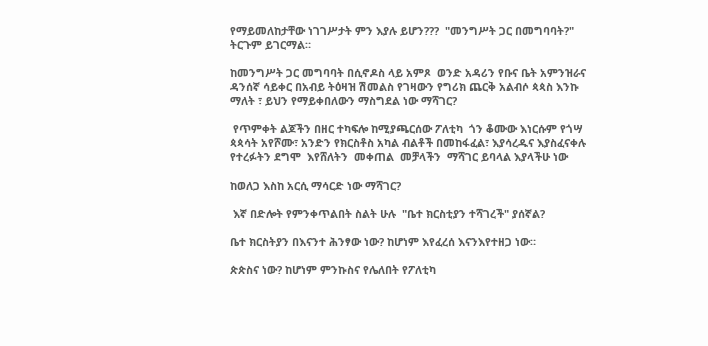የማይመለከታቸው ነገገሥታት ምን እያሉ ይሆን???  "መንግሥት ጋር በመግባባት?" ትርጉም ይገርማል።

ከመንግሥት ጋር መግባባት በሲኖዶስ ላይ አምጾ  ወንድ አዳሪን የቡና ቤት አምንዝራና ዳንሰኛ ሳይቀር በአብይ ትዕዛዝ ሽመልስ የገዛውን የግሪክ ጨርቅ አልብሶ ጳጳስ እንኩ ማለት ፣ ይህን የማይቀበለውን ማስግደል ነው ማሻገር?

 የጥምቀት ልጆችን በዘር ተካፍሎ ከሚያጫርሰው ፖለቲካ  ጎን ቆሙው እነርሱም የጎሣ ጳጳሳት አየሾሙ፣ አንድን የክርስቶስ አካል ብልቶች በመከፋፈል፣ እያሳረዱና እያስፈናቀሉ የተረፉትን ደግሞ  እየሸለትን  መቀጠል  መቻላችን  ማሻገር ይባላል እያላችሁ ነው

ከወለጋ እስከ አርሲ ማሳርድ ነው ማሻገር?

 እኛ በድሎት የምንቀጥልበት ስልት ሁሉ  "ቤተ ክርስቲያን ተሻገረች" ያሰኛል?

ቤተ ክርስትያን በእናንተ ሕንፃው ነው? ከሆነም እየፈረሰ እናንእየተዘጋ ነው።

ጵጵስና ነው? ከሆነም ምንኩስና የሌለበት የፖለቲካ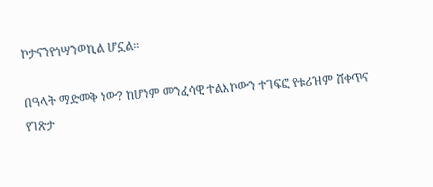ኮታናንየጎሣንወኪል ሆኗል።

በዓላት ማድመቅ ነው? ከሆነም መንፈሳዊ ተልእኮውን ተገፍፎ የቱሪዝም ሸቀጥና የገጽታ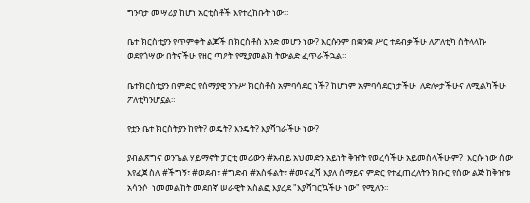ግንባታ መሣሪያ ከሆነ አርቲስቶች እየተረከቡት ነው።

ቤተ ክርስቲያን የጥምቀት ልጆች በክርስቶስ አንድ መሆን ነው? እርሱንም በቋንቋ ሥር ተደብቃችሁ ለፖለቲካ ስትላላኩ  ወደየጎሣው በትናችሁ የዘር ጣዖት የሚያመልክ ትውልድ ፈጥራችኋል።

ቤተክርስቲያን በምድር የሰማያዊ ንጉሥ ክርስቶስ አምባሳደር ነች? ከሆነም አምባሳደርነታችሁ  ለድሎታችሁና ለሚልካችሁ ፖለቲካንሆኗል።

የቷን ቤተ ክርስትያን ከየት? ወዴት? እንዴት? እያሻገራችሁ ነው?

ያብልጽግና ወንጌል ሃይማኖት ፓርቲ መሪውን #አብይ አህመድን አይነት ቅዠት የወረሳችሁ አይመስላችሁም?  እርሱ ነው ሰው እየፈጀ ስለ #ችግኝ፣ #ወደብ፣ #ግድብ #አስፋልት፣ #መናፈሻ እያለ ሰማይና ምድር የተፈጠረለትን ክቡር የሰው ልጅ ከቅዠቱ አሳንሶ  ነመመልከት መደበኛ ሠራዊት አስልፎ እያረደ "እያሻገርኳችሁ ነው" የሚለን።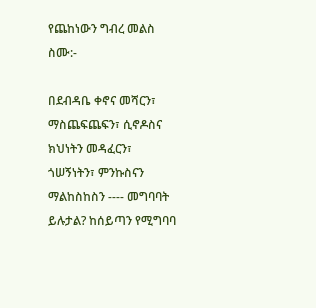የጨከነውን ግብረ መልስ ስሙ:-

በደብዳቤ ቀኖና መሻርን፣ ማስጨፍጨፍን፣ ሲኖዶስና ክህነትን መዳፈርን፣ ጎሠኝነትን፣ ምንኩስናን ማልከስከስን ---- መግባባት ይሉታል? ከሰይጣን የሚግባባ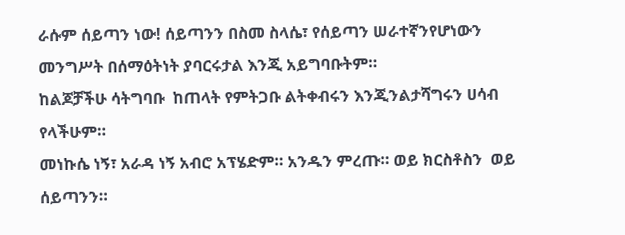ራሱም ሰይጣን ነው! ሰይጣንን በስመ ስላሴ፣ የሰይጣን ሠራተኛንየሆነውን መንግሥት በሰማዕትነት ያባርሩታል እንጂ አይግባቡትም።
ከልጆቻችሁ ሳትግባቡ  ከጠላት የምትጋቡ ልትቀብሩን እንጂንልታሻግሩን ሀሳብ የላችሁም።
መነኩሴ ነኝ፣ አራዳ ነኝ አብሮ አፕሄድም። አንዱን ምረጡ። ወይ ክርስቶስን  ወይ ሰይጣንን።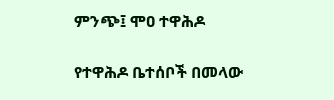ምንጭ፤ ሞዐ ተዋሕዶ

የተዋሕዶ ቤተሰቦች በመላው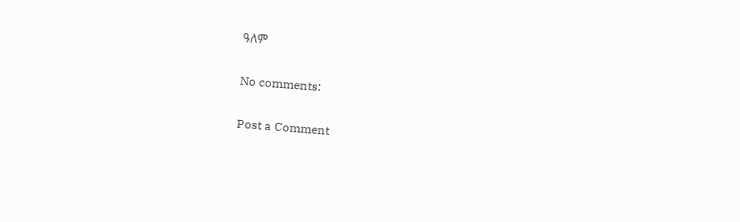ዓለም

No comments:

Post a Comment